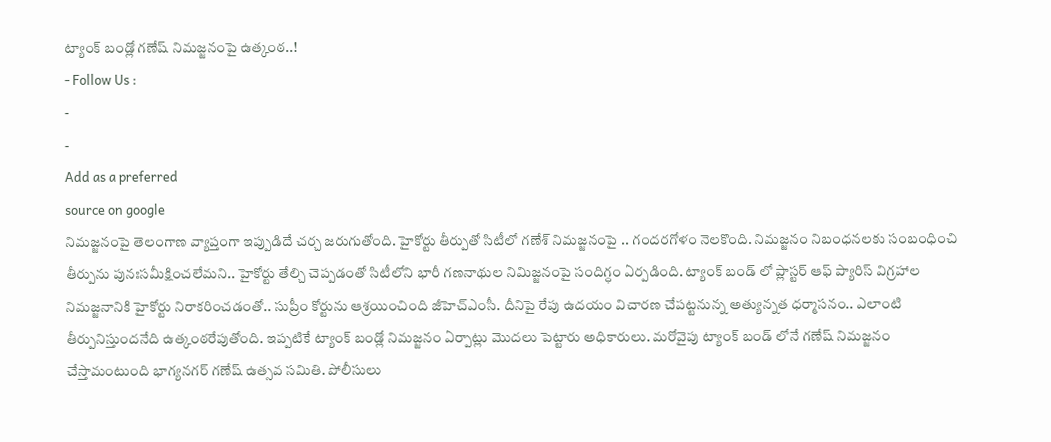ట్యాంక్ బండ్లో గణేష్ నిమజ్జనంపై ఉత్కంఠ..!
- Follow Us :
-
-
Add as a preferred
source on google
నిమజ్జనంపై తెలంగాణ వ్యాప్తంగా ఇప్పుడిదే చర్చ జరుగుతోంది. హైకోర్టు తీర్పుతో సిటీలో గణేశ్ నిమజ్జనంపై .. గందరగోళం నెలకొంది. నిమజ్జనం నిబంధనలకు సంబంధించి తీర్పును పునఃసమీక్షించలేమని.. హైకోర్టు తేల్చి చెప్పడంతో సిటీలోని భారీ గణనాథుల నిమిజ్జనంపై సందిగ్ధం ఏర్పడింది. ట్యాంక్ బండ్ లో ప్లాస్టర్ ఆఫ్ ప్యారిస్ విగ్రహాల నిమజ్జనానికి హైకోర్టు నిరాకరించడంతో.. సుప్రీం కోర్టును ఆశ్రయించింది జీహెచ్ఎంసీ. దీనిపై రేపు ఉదయం విచారణ చేపట్టనున్న అత్యున్నత ధర్మాసనం.. ఎలాంటి తీర్పునిస్తుందనేది ఉత్కంఠరేపుతోంది. ఇప్పటికే ట్యాంక్ బండ్లో నిమజ్జనం ఏర్పాట్లు మొదలు పెట్టారు అధికారులు. మరోవైపు ట్యాంక్ బండ్ లోనే గణేష్ నిమజ్జనం చేస్తామంటుంది భాగ్యనగర్ గణేష్ ఉత్సవ సమితి. పోలీసులు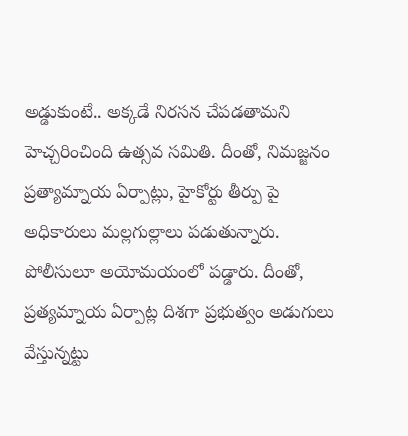అడ్డుకుంటే.. అక్కడే నిరసన చేపడతామని హెచ్చరించింది ఉత్సవ సమితి. దీంతో, నిమజ్జనం ప్రత్యామ్నాయ ఏర్పాట్లు, హైకోర్టు తీర్పు పై అధికారులు మల్లగుల్లాలు పడుతున్నారు. పోలీసులూ అయోమయంలో పడ్డారు. దీంతో, ప్రత్యమ్నాయ ఏర్పాట్ల దిశగా ప్రభుత్వం అడుగులు వేస్తున్నట్టు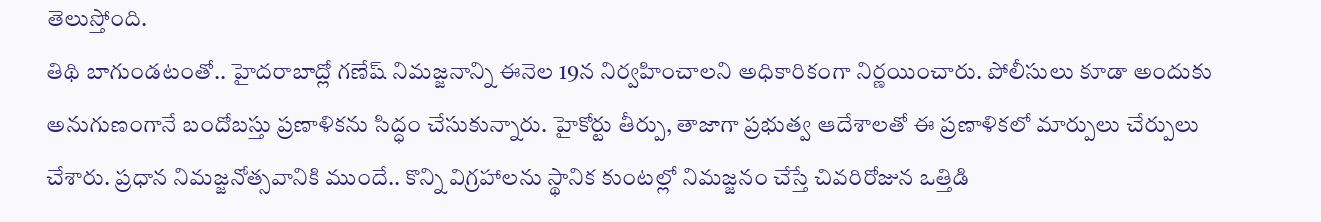తెలుస్తోంది.
తిథి బాగుండటంతో.. హైదరాబాద్లో గణేష్ నిమజ్జనాన్ని ఈనెల 19న నిర్వహించాలని అధికారికంగా నిర్ణయించారు. పోలీసులు కూడా అందుకు అనుగుణంగానే బందోబస్తు ప్రణాళికను సిద్ధం చేసుకున్నారు. హైకోర్టు తీర్పు, తాజాగా ప్రభుత్వ ఆదేశాలతో ఈ ప్రణాళికలో మార్పులు చేర్పులు చేశారు. ప్రధాన నిమజ్జనోత్సవానికి ముందే.. కొన్ని విగ్రహాలను స్థానిక కుంటల్లో నిమజ్జనం చేస్తే చివరిరోజున ఒత్తిడి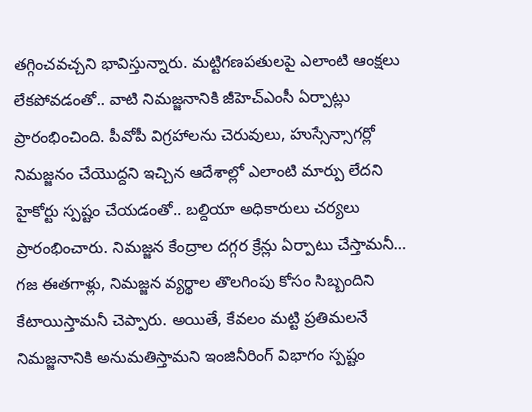తగ్గించవచ్చని భావిస్తున్నారు. మట్టిగణపతులపై ఎలాంటి ఆంక్షలు లేకపోవడంతో.. వాటి నిమజ్జనానికి జీహెచ్ఎంసీ ఏర్పాట్లు ప్రారంభించింది. పీవోపీ విగ్రహాలను చెరువులు, హుస్సేన్సాగర్లో నిమజ్జనం చేయొద్దని ఇచ్చిన ఆదేశాల్లో ఎలాంటి మార్పు లేదని హైకోర్టు స్పష్టం చేయడంతో.. బల్దియా అధికారులు చర్యలు ప్రారంభించారు. నిమజ్జన కేంద్రాల దగ్గర క్రేన్లు ఏర్పాటు చేస్తామనీ… గజ ఈతగాళ్లు, నిమజ్జన వ్యర్థాల తొలగింపు కోసం సిబ్బందిని కేటాయిస్తామనీ చెప్పారు. అయితే, కేవలం మట్టి ప్రతిమలనే నిమజ్జనానికి అనుమతిస్తామని ఇంజినీరింగ్ విభాగం స్పష్టం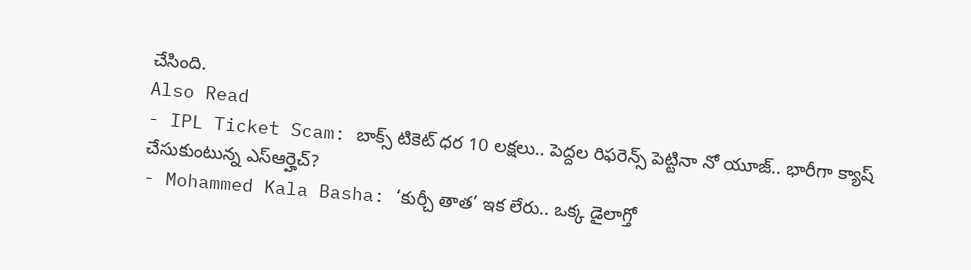చేసింది.
Also Read
- IPL Ticket Scam: బాక్స్ టికెట్ ధర 10 లక్షలు.. పెద్దల రిఫరెన్స్ పెట్టినా నో యూజ్.. భారీగా క్యాష్ చేసుకుంటున్న ఎస్ఆర్హెచ్?
- Mohammed Kala Basha: ‘కుర్చీ తాత’ ఇక లేరు.. ఒక్క డైలాగ్తో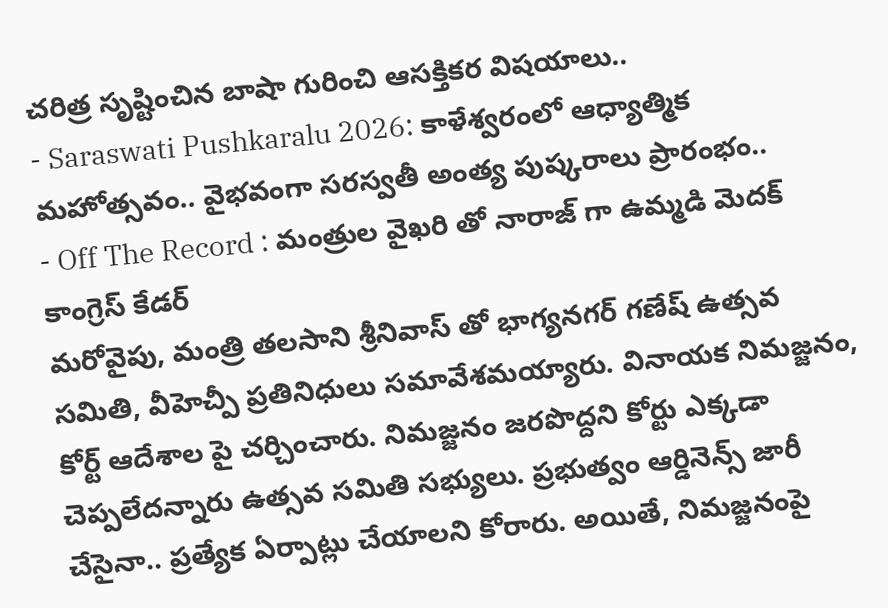చరిత్ర సృష్టించిన బాషా గురించి ఆసక్తికర విషయాలు..
- Saraswati Pushkaralu 2026: కాళేశ్వరంలో ఆధ్యాత్మిక మహోత్సవం.. వైభవంగా సరస్వతీ అంత్య పుష్కరాలు ప్రారంభం..
- Off The Record : మంత్రుల వైఖరి తో నారాజ్ గా ఉమ్మడి మెదక్ కాంగ్రెస్ కేడర్
మరోవైపు, మంత్రి తలసాని శ్రీనివాస్ తో భాగ్యనగర్ గణేష్ ఉత్సవ సమితి, వీహెచ్పీ ప్రతినిధులు సమావేశమయ్యారు. వినాయక నిమజ్జనం, కోర్ట్ ఆదేశాల పై చర్చించారు. నిమజ్జనం జరపొద్దని కోర్టు ఎక్కడా చెప్పలేదన్నారు ఉత్సవ సమితి సభ్యులు. ప్రభుత్వం ఆర్డినెన్స్ జారీ చేసైనా.. ప్రత్యేక ఏర్పాట్లు చేయాలని కోరారు. అయితే, నిమజ్జనంపై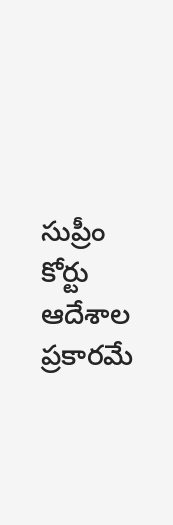సుప్రీం కోర్టు ఆదేశాల ప్రకారమే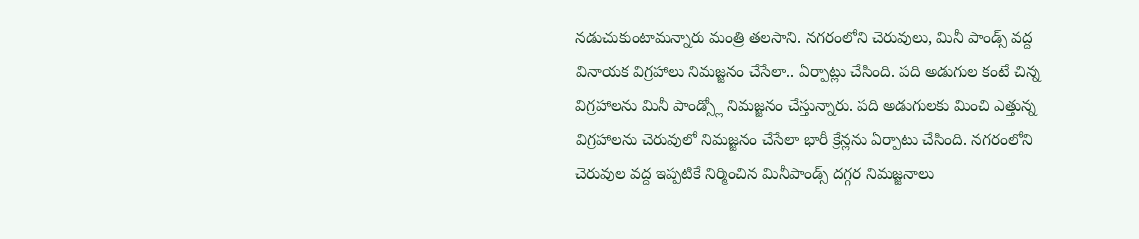నడుచుకుంటామన్నారు మంత్రి తలసాని. నగరంలోని చెరువులు, మినీ పాండ్స్ వద్ద వినాయక విగ్రహాలు నిమజ్జనం చేసేలా.. ఏర్పాట్లు చేసింది. పది అడుగుల కంటే చిన్న విగ్రహాలను మినీ పాండ్స్లో నిమజ్జనం చేస్తున్నారు. పది అడుగులకు మించి ఎత్తున్న విగ్రహాలను చెరువులో నిమజ్జనం చేసేలా భారీ క్రేన్లను ఏర్పాటు చేసింది. నగరంలోని చెరువుల వద్ద ఇప్పటికే నిర్మించిన మినీపాండ్స్ దగ్గర నిమజ్జనాలు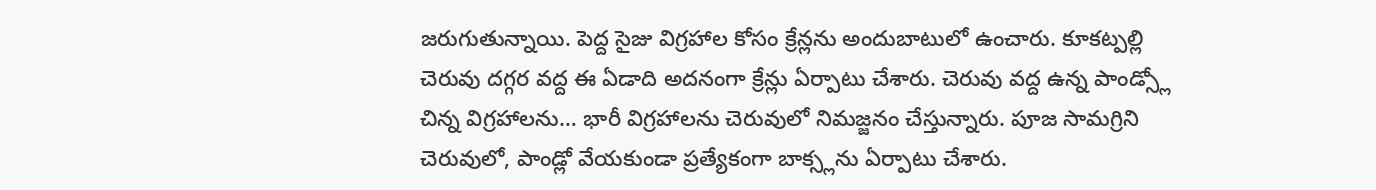జరుగుతున్నాయి. పెద్ద సైజు విగ్రహాల కోసం క్రేన్లను అందుబాటులో ఉంచారు. కూకట్పల్లి చెరువు దగ్గర వద్ద ఈ ఏడాది అదనంగా క్రేన్లు ఏర్పాటు చేశారు. చెరువు వద్ద ఉన్న పాండ్స్లో చిన్న విగ్రహాలను… భారీ విగ్రహాలను చెరువులో నిమజ్జనం చేస్తున్నారు. పూజ సామగ్రిని చెరువులో, పాండ్లో వేయకుండా ప్రత్యేకంగా బాక్స్లను ఏర్పాటు చేశారు.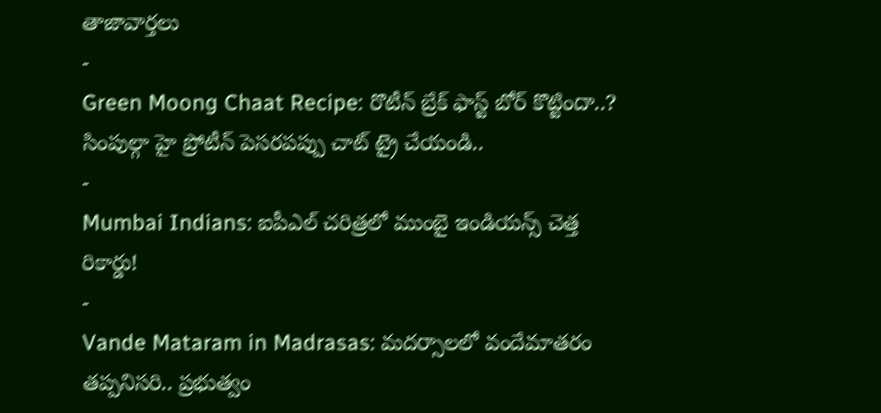తాజావార్తలు
-
Green Moong Chaat Recipe: రొటీన్ బ్రేక్ ఫాస్ట్ బోర్ కొట్టిందా..? సింపుల్గా హై ప్రోటీన్ పెసరపప్పు చాట్ ట్రై చేయండి..
-
Mumbai Indians: ఐపీఎల్ చరిత్రలో ముంబై ఇండియన్స్ చెత్త రికార్డు!
-
Vande Mataram in Madrasas: మదర్సాలలో వందేమాతరం తప్పనిసరి.. ప్రభుత్వం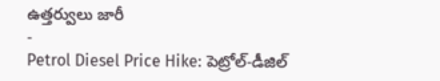ఉత్తర్వులు జారీ
-
Petrol Diesel Price Hike: పెట్రోల్-డీజిల్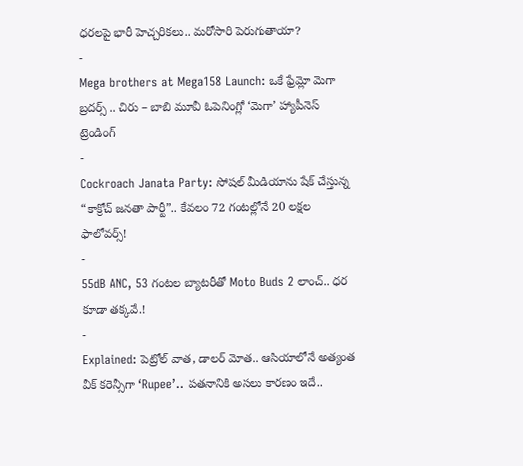ధరలపై భారీ హెచ్చరికలు.. మరోసారి పెరుగుతాయా?
-
Mega brothers at Mega158 Launch: ఒకే ఫ్రేమ్లో మెగా బ్రదర్స్ .. చిరు – బాబి మూవీ ఓపెనింగ్లో ‘మెగా’ హ్యాపీనెస్
ట్రెండింగ్
-
Cockroach Janata Party: సోషల్ మీడియాను షేక్ చేస్తున్న “కాక్రోచ్ జనతా పార్టీ”.. కేవలం 72 గంటల్లోనే 20 లక్షల ఫాలోవర్స్!
-
55dB ANC, 53 గంటల బ్యాటరీతో Moto Buds 2 లాంచ్.. ధర కూడా తక్కవే.!
-
Explained: పెట్రోల్ వాత, డాలర్ మోత.. ఆసియాలోనే అత్యంత వీక్ కరెన్సీగా ‘Rupee’.. పతనానికి అసలు కారణం ఇదే..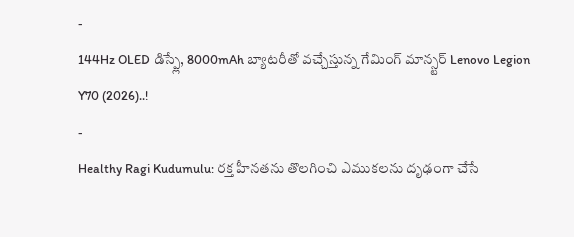-
144Hz OLED డిస్ప్లే, 8000mAh బ్యాటరీతో వచ్చేస్తున్న గేమింగ్ మాన్స్టర్ Lenovo Legion Y70 (2026)..!
-
Healthy Ragi Kudumulu: రక్త హీనతను తొలగించి ఎముకలను దృఢంగా చేసే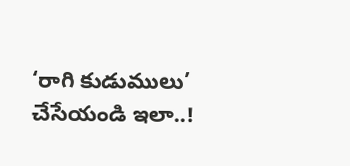‘రాగి కుడుములు’ చేసేయండి ఇలా..!